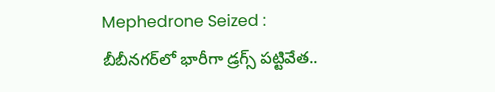Mephedrone Seized : బీబీనగర్‌లో భారీగా డ్రగ్స్ పట్టివేత..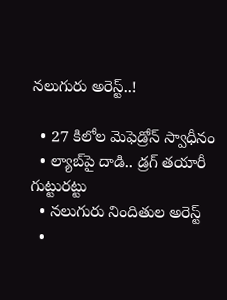నలుగురు అరెస్ట్..!

  • 27 కిలోల మెఫెడ్రోన్‌ స్వాధీనం
  • ల్యాబ్‌పై దాడి.. డ్రగ్ తయారీ గుట్టురట్టు
  • నలుగురు నిందితుల అరెస్ట్
  •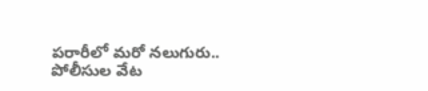పరారీలో మరో నలుగురు.. పోలీసుల వేట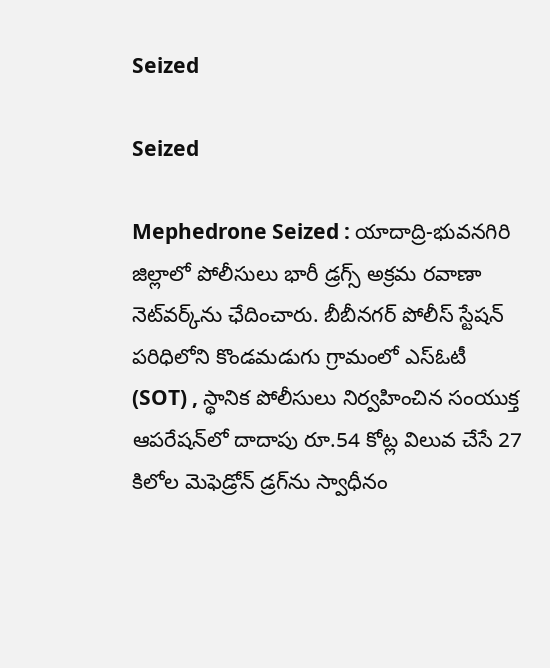Seized

Seized

Mephedrone Seized : యాదాద్రి-భువనగిరి జిల్లాలో పోలీసులు భారీ డ్రగ్స్ అక్రమ రవాణా నెట్‌వర్క్‌ను ఛేదించారు. బీబీనగర్ పోలీస్ స్టేషన్ పరిధిలోని కొండమడుగు గ్రామంలో ఎస్ఓటీ (SOT) , స్థానిక పోలీసులు నిర్వహించిన సంయుక్త ఆపరేషన్‌లో దాదాపు రూ.54 కోట్ల విలువ చేసే 27 కిలోల మెఫెడ్రోన్ డ్రగ్‌ను స్వాధీనం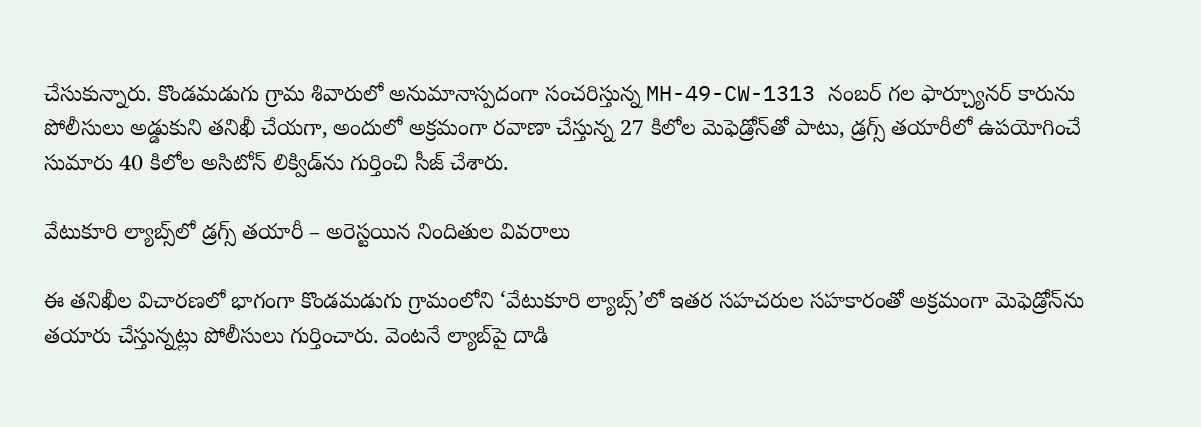చేసుకున్నారు. కొండమడుగు గ్రామ శివారులో అనుమానాస్పదంగా సంచరిస్తున్న MH-49-CW-1313 నంబర్ గల ఫార్చ్యూనర్ కారును పోలీసులు అడ్డుకుని తనిఖీ చేయగా, అందులో అక్రమంగా రవాణా చేస్తున్న 27 కిలోల మెఫెడ్రోన్‌తో పాటు, డ్రగ్స్ తయారీలో ఉపయోగించే సుమారు 40 కిలోల అసిటోన్ లిక్విడ్‌ను గుర్తించి సీజ్ చేశారు.

వేటుకూరి ల్యాబ్స్‌లో డ్రగ్స్ తయారీ – అరెస్టయిన నిందితుల వివరాలు

ఈ తనిఖీల విచారణలో భాగంగా కొండమడుగు గ్రామంలోని ‘వేటుకూరి ల్యాబ్స్’లో ఇతర సహచరుల సహకారంతో అక్రమంగా మెఫెడ్రోన్‌ను తయారు చేస్తున్నట్లు పోలీసులు గుర్తించారు. వెంటనే ల్యాబ్‌పై దాడి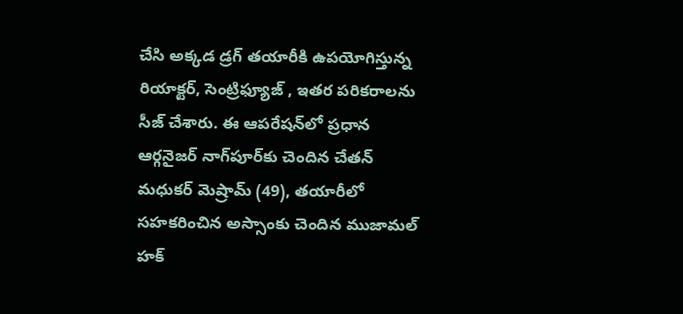చేసి అక్కడ డ్రగ్ తయారీకి ఉపయోగిస్తున్న రియాక్టర్, సెంట్రిఫ్యూజ్ , ఇతర పరికరాలను సీజ్ చేశారు. ఈ ఆపరేషన్‌లో ప్రధాన ఆర్గనైజర్ నాగ్‌పూర్‌కు చెందిన చేతన్ మధుకర్ మెష్రామ్ (49), తయారీలో సహకరించిన అస్సాంకు చెందిన ముజామల్ హక్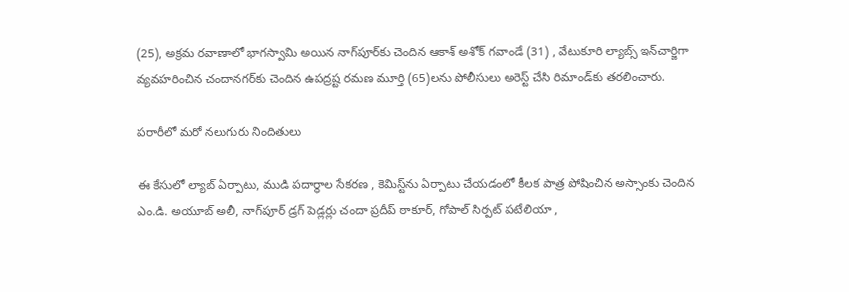(25), అక్రమ రవాణాలో భాగస్వామి అయిన నాగ్‌పూర్‌కు చెందిన ఆకాశ్ అశోక్ గవాండే (31) , వేటుకూరి ల్యాబ్స్ ఇన్‌చార్జిగా వ్యవహరించిన చందానగర్‌కు చెందిన ఉపద్రష్ట రమణ మూర్తి (65)లను పోలీసులు అరెస్ట్ చేసి రిమాండ్‌కు తరలించారు.

పరారీలో మరో నలుగురు నిందితులు

ఈ కేసులో ల్యాబ్ ఏర్పాటు, ముడి పదార్థాల సేకరణ , కెమిస్ట్‌ను ఏర్పాటు చేయడంలో కీలక పాత్ర పోషించిన అస్సాంకు చెందిన ఎం.డి. అయూబ్ అలీ, నాగ్‌పూర్ డ్రగ్ పెడ్లర్లు చందా ప్రదీప్ ఠాకూర్, గోపాల్ సిర్పట్ పటేలియా ,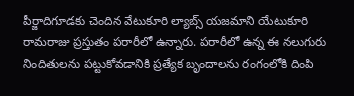పీర్జాదిగూడకు చెందిన వేటుకూరి ల్యాబ్స్ యజమాని యేటుకూరి రామరాజు ప్రస్తుతం పరారీలో ఉన్నారు. పరారీలో ఉన్న ఈ నలుగురు నిందితులను పట్టుకోవడానికి ప్రత్యేక బృందాలను రంగంలోకి దింపి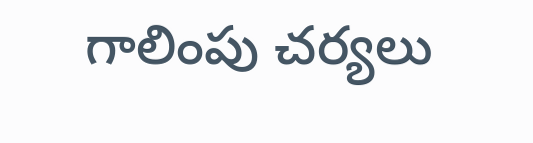గాలింపు చర్యలు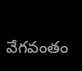వేగవంతం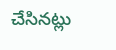చేసినట్లు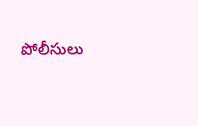పోలీసులు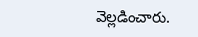వెల్లడించారు.